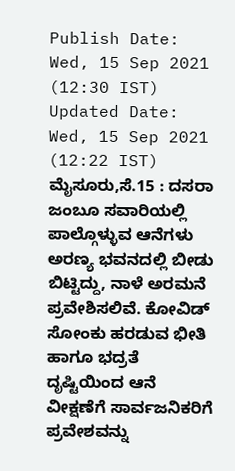Publish Date: Wed, 15 Sep 2021 (12:30 IST)
Updated Date: Wed, 15 Sep 2021 (12:22 IST)
ಮೈಸೂರು,ಸೆ.15 : ದಸರಾ ಜಂಬೂ ಸವಾರಿಯಲ್ಲಿ ಪಾಲ್ಗೊಳ್ಳುವ ಆನೆಗಳು ಅರಣ್ಯ ಭವನದಲ್ಲಿ ಬೀಡು ಬಿಟ್ಟಿದ್ದು, ನಾಳೆ ಅರಮನೆ ಪ್ರವೇಶಿಸಲಿವೆ. ಕೋವಿಡ್ ಸೋಂಕು ಹರಡುವ ಭೀತಿ ಹಾಗೂ ಭದ್ರತೆ ದೃಷ್ಟಿಯಿಂದ ಆನೆ ವೀಕ್ಷಣೆಗೆ ಸಾರ್ವಜನಿಕರಿಗೆ ಪ್ರವೇಶವನ್ನು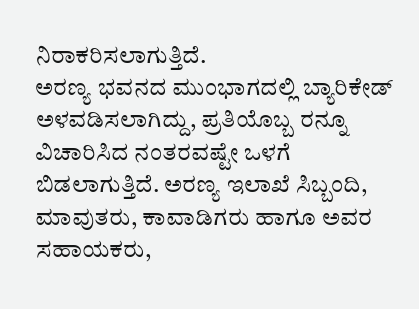ನಿರಾಕರಿಸಲಾಗುತ್ತಿದೆ.
ಅರಣ್ಯ ಭವನದ ಮುಂಭಾಗದಲ್ಲಿ ಬ್ಯಾರಿಕೇಡ್ ಅಳವಡಿಸಲಾಗಿದ್ದು, ಪ್ರತಿಯೊಬ್ಬ ರನ್ನೂ ವಿಚಾರಿಸಿದ ನಂತರವಷ್ಟೇ ಒಳಗೆ ಬಿಡಲಾಗುತ್ತಿದೆ. ಅರಣ್ಯ ಇಲಾಖೆ ಸಿಬ್ಬಂದಿ, ಮಾವುತರು, ಕಾವಾಡಿಗರು ಹಾಗೂ ಅವರ ಸಹಾಯಕರು,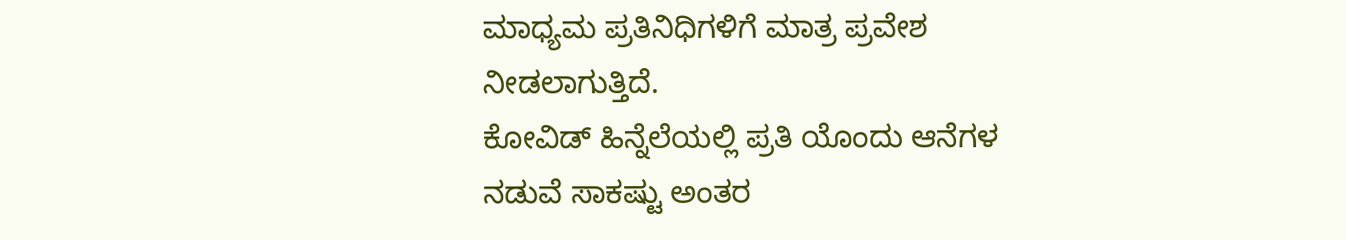ಮಾಧ್ಯಮ ಪ್ರತಿನಿಧಿಗಳಿಗೆ ಮಾತ್ರ ಪ್ರವೇಶ ನೀಡಲಾಗುತ್ತಿದೆ.
ಕೋವಿಡ್ ಹಿನ್ನೆಲೆಯಲ್ಲಿ ಪ್ರತಿ ಯೊಂದು ಆನೆಗಳ ನಡುವೆ ಸಾಕಷ್ಟು ಅಂತರ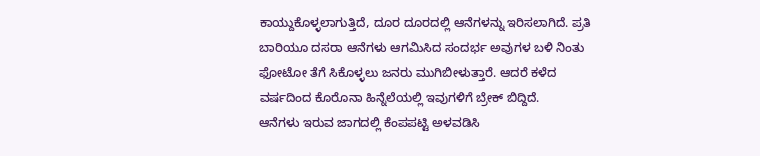ಕಾಯ್ದುಕೊಳ್ಳಲಾಗುತ್ತಿದೆ, ದೂರ ದೂರದಲ್ಲಿ ಆನೆಗಳನ್ನು ಇರಿಸಲಾಗಿದೆ. ಪ್ರತಿ ಬಾರಿಯೂ ದಸರಾ ಆನೆಗಳು ಆಗಮಿಸಿದ ಸಂದರ್ಭ ಅವುಗಳ ಬಳಿ ನಿಂತು ಫೋಟೋ ತೆಗೆ ಸಿಕೊಳ್ಳಲು ಜನರು ಮುಗಿಬೀಳುತ್ತಾರೆ. ಆದರೆ ಕಳೆದ ವರ್ಷದಿಂದ ಕೊರೊನಾ ಹಿನ್ನೆಲೆಯಲ್ಲಿ ಇವುಗಳಿಗೆ ಬ್ರೇಕ್ ಬಿದ್ದಿದೆ.
ಆನೆಗಳು ಇರುವ ಜಾಗದಲ್ಲಿ ಕೆಂಪಪಟ್ಟಿ ಅಳವಡಿಸಿ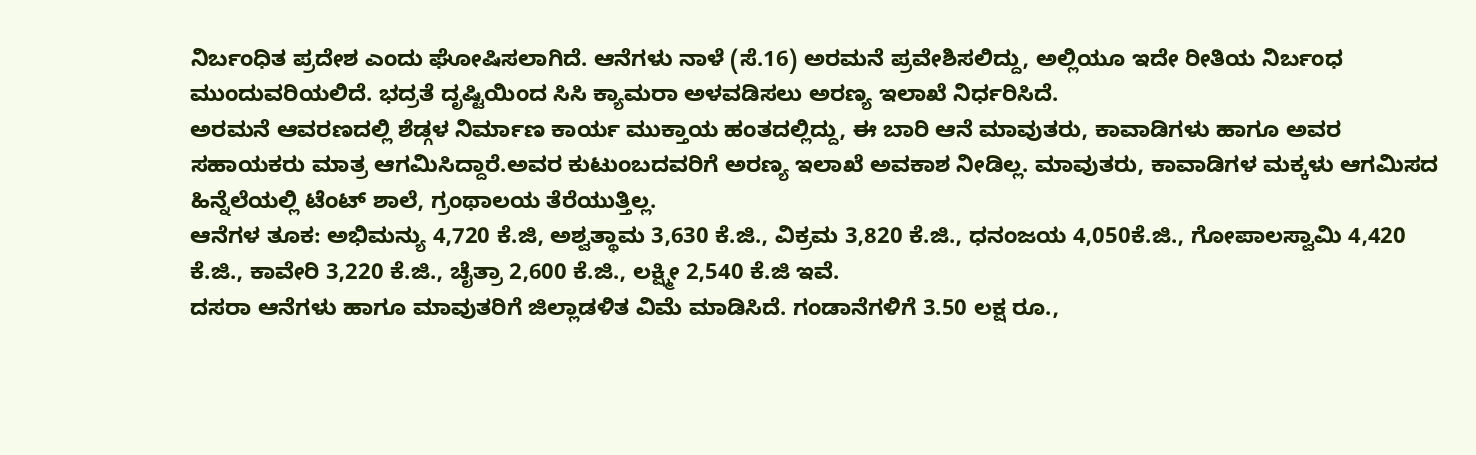ನಿರ್ಬಂಧಿತ ಪ್ರದೇಶ ಎಂದು ಘೋಷಿಸಲಾಗಿದೆ. ಆನೆಗಳು ನಾಳೆ (ಸೆ.16) ಅರಮನೆ ಪ್ರವೇಶಿಸಲಿದ್ದು, ಅಲ್ಲಿಯೂ ಇದೇ ರೀತಿಯ ನಿರ್ಬಂಧ ಮುಂದುವರಿಯಲಿದೆ. ಭದ್ರತೆ ದೃಷ್ಟಿಯಿಂದ ಸಿಸಿ ಕ್ಯಾಮರಾ ಅಳವಡಿಸಲು ಅರಣ್ಯ ಇಲಾಖೆ ನಿರ್ಧರಿಸಿದೆ.
ಅರಮನೆ ಆವರಣದಲ್ಲಿ ಶೆಡ್ಗಳ ನಿರ್ಮಾಣ ಕಾರ್ಯ ಮುಕ್ತಾಯ ಹಂತದಲ್ಲಿದ್ದು, ಈ ಬಾರಿ ಆನೆ ಮಾವುತರು, ಕಾವಾಡಿಗಳು ಹಾಗೂ ಅವರ ಸಹಾಯಕರು ಮಾತ್ರ ಆಗಮಿಸಿದ್ದಾರೆ.ಅವರ ಕುಟುಂಬದವರಿಗೆ ಅರಣ್ಯ ಇಲಾಖೆ ಅವಕಾಶ ನೀಡಿಲ್ಲ. ಮಾವುತರು, ಕಾವಾಡಿಗಳ ಮಕ್ಕಳು ಆಗಮಿಸದ ಹಿನ್ನೆಲೆಯಲ್ಲಿ ಟೆಂಟ್ ಶಾಲೆ, ಗ್ರಂಥಾಲಯ ತೆರೆಯುತ್ತಿಲ್ಲ.
ಆನೆಗಳ ತೂಕ: ಅಭಿಮನ್ಯು 4,720 ಕೆ.ಜಿ, ಅಶ್ವತ್ಥಾಮ 3,630 ಕೆ.ಜಿ., ವಿಕ್ರಮ 3,820 ಕೆ.ಜಿ., ಧನಂಜಯ 4,050ಕೆ.ಜಿ., ಗೋಪಾಲಸ್ವಾಮಿ 4,420 ಕೆ.ಜಿ., ಕಾವೇರಿ 3,220 ಕೆ.ಜಿ., ಚೈತ್ರಾ 2,600 ಕೆ.ಜಿ., ಲಕ್ಷ್ಮೀ 2,540 ಕೆ.ಜಿ ಇವೆ.
ದಸರಾ ಆನೆಗಳು ಹಾಗೂ ಮಾವುತರಿಗೆ ಜಿಲ್ಲಾಡಳಿತ ವಿಮೆ ಮಾಡಿಸಿದೆ. ಗಂಡಾನೆಗಳಿಗೆ 3.50 ಲಕ್ಷ ರೂ.,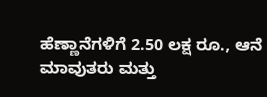ಹೆಣ್ಣಾನೆಗಳಿಗೆ 2.50 ಲಕ್ಷ ರೂ., ಆನೆ ಮಾವುತರು ಮತ್ತು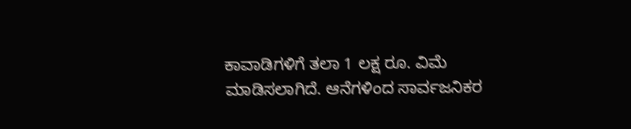ಕಾವಾಡಿಗಳಿಗೆ ತಲಾ 1 ಲಕ್ಷ ರೂ. ವಿಮೆ ಮಾಡಿಸಲಾಗಿದೆ. ಆನೆಗಳಿಂದ ಸಾರ್ವಜನಿಕರ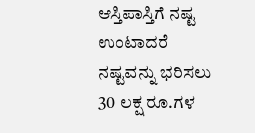ಆಸ್ತಿಪಾಸ್ತಿಗೆ ನಷ್ಟ ಉಂಟಾದರೆ ನಷ್ಟವನ್ನು ಭರಿಸಲು 30 ಲಕ್ಷ ರೂ.ಗಳ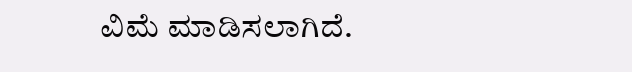ವಿಮೆ ಮಾಡಿಸಲಾಗಿದೆ.